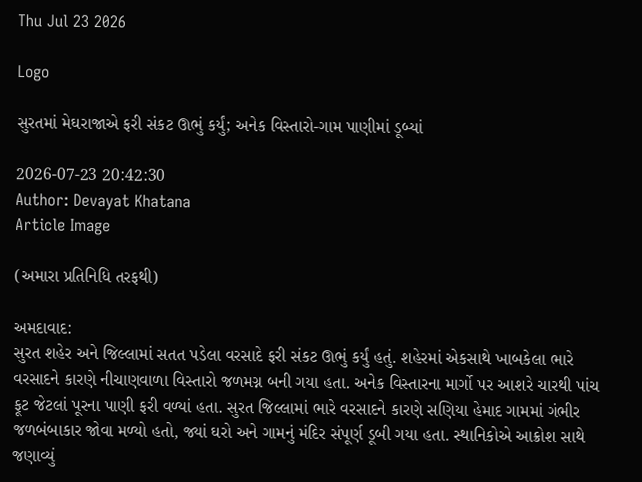Thu Jul 23 2026

Logo

સુરતમાં મેઘરાજાએ ફરી સંકટ ઊભું કર્યું; અનેક વિસ્તારો-ગામ પાણીમાં ડૂબ્યાં

2026-07-23 20:42:30
Author: Devayat Khatana
Article Image

(અમારા પ્રતિનિધિ તરફથી)

અમદાવાદ:
સુરત શહેર અને જિલ્લામાં સતત પડેલા વરસાદે ફરી સંકટ ઊભું કર્યું હતું. શહેરમાં એકસાથે ખાબકેલા ભારે વરસાદને કારણે નીચાણવાળા વિસ્તારો જળમગ્ન બની ગયા હતા. અનેક વિસ્તારના માર્ગો પર આશરે ચારથી પાંચ ફૂટ જેટલાં પૂરના પાણી ફરી વળ્યાં હતા. સુરત જિલ્લામાં ભારે વરસાદને કારણે સણિયા હેમાદ ગામમાં ગંભીર જળબંબાકાર જોવા મળ્યો હતો, જ્યાં ઘરો અને ગામનું મંદિર સંપૂર્ણ ડૂબી ગયા હતા. સ્થાનિકોએ આક્રોશ સાથે જણાવ્યું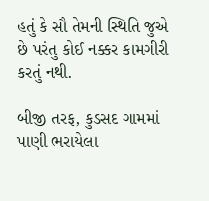હતું કે સૌ તેમની સ્થિતિ જુએ છે પરંતુ કોઈ નક્કર કામગીરી કરતું નથી.

બીજી તરફ, કુડસદ ગામમાં પાણી ભરાયેલા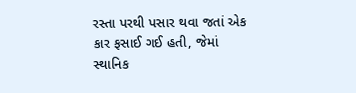રસ્તા પરથી પસાર થવા જતાં એક કાર ફસાઈ ગઈ હતી, જેમાં સ્થાનિક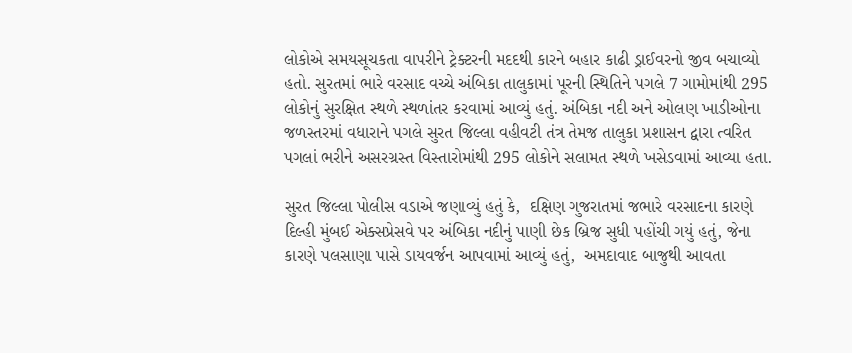લોકોએ સમયસૂચકતા વાપરીને ટ્રેક્ટરની મદદથી કારને બહાર કાઢી ડ્રાઈવરનો જીવ બચાવ્યો હતો. સુરતમાં ભારે વરસાદ વચ્ચે અંબિકા તાલુકામાં પૂરની સ્થિતિને પગલે 7 ગામોમાંથી 295 લોકોનું સુરક્ષિત સ્થળે સ્થળાંતર કરવામાં આવ્યું હતું. અંબિકા નદી અને ઓલણ ખાડીઓના જળસ્તરમાં વધારાને પગલે સુરત જિલ્લા વહીવટી તંત્ર તેમજ તાલુકા પ્રશાસન દ્વારા ત્વરિત પગલાં ભરીને અસરગ્રસ્ત વિસ્તારોમાંથી 295 લોકોને સલામત સ્થળે ખસેડવામાં આવ્યા હતા.

સુરત જિલ્લા પોલીસ વડાએ જણાવ્યું હતું કે,  દક્ષિણ ગુજરાતમાં જભારે વરસાદના કારણે દિલ્હી મુંબઈ એક્સપ્રેસવે પર અંબિકા નદીનું પાણી છેક બ્રિજ સુધી પહોંચી ગયું હતું, જેના કારણે પલસાણા પાસે ડાયવર્જન આપવામાં આવ્યું હતું,  અમદાવાદ બાજુથી આવતા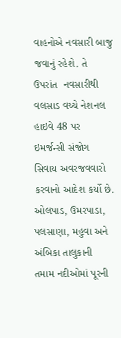વાહનોએ નવસારી બાજુ જવાનું રહેશે. તે ઉપરાંત  નવસારીથી વલસાડ વચ્ચે નેશનલ હાઇવે 48 પર ઇમર્જન્સી સંજોગ સિવાય અવરજવવારો કરવાનો આદેશ કર્યો છે. ઓલપાડ, ઉમરપાડા, પલસાણા, મહુવા અને અંબિકા તાલુકાની તમામ નદીઓમાં પૂરની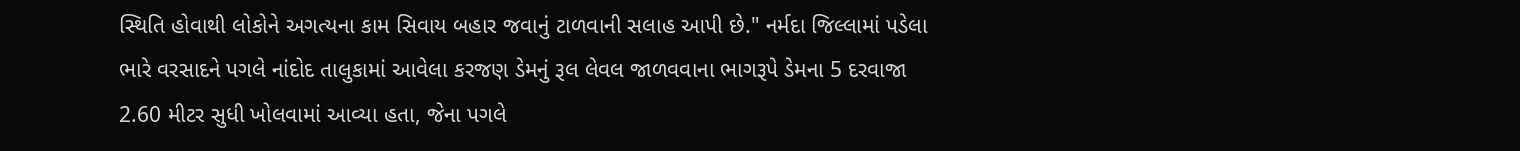સ્થિતિ હોવાથી લોકોને અગત્યના કામ સિવાય બહાર જવાનું ટાળવાની સલાહ આપી છે." નર્મદા જિલ્લામાં પડેલા ભારે વરસાદને પગલે નાંદોદ તાલુકામાં આવેલા કરજણ ડેમનું રૂલ લેવલ જાળવવાના ભાગરૂપે ડેમના 5 દરવાજા 2.60 મીટર સુધી ખોલવામાં આવ્યા હતા, જેના પગલે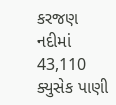કરજણ નદીમાં 43,110 ક્યુસેક પાણી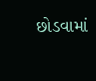છોડવામાં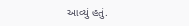આવ્યું હતું.